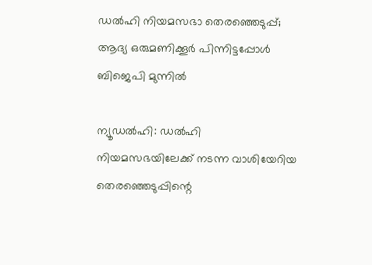ഡല്‍ഹി നിയമസഭാ തെരഞ്ഞെടുപ്പ്; ആദ്യ ഒരുമണിക്കൂര്‍ പിന്നിട്ടപ്പോള്‍ ബിജെപി മുന്നില്‍

ന്യൂഡല്‍ഹി: ഡല്‍ഹി നിയമസഭയിലേക്ക് നടന്ന വാശിയേറിയ തെരഞ്ഞെടുപ്പിന്റെ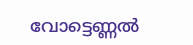വോട്ടെണ്ണല്‍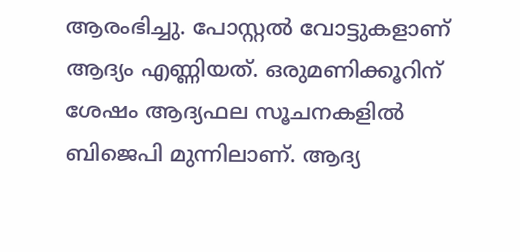ആരംഭിച്ചു. പോസ്റ്റല്‍ വോട്ടുകളാണ് ആദ്യം എണ്ണിയത്. ഒരുമണിക്കൂറിന് ശേഷം ആദ്യഫല സൂചനകളില്‍ ബിജെപി മുന്നിലാണ്. ആദ്യ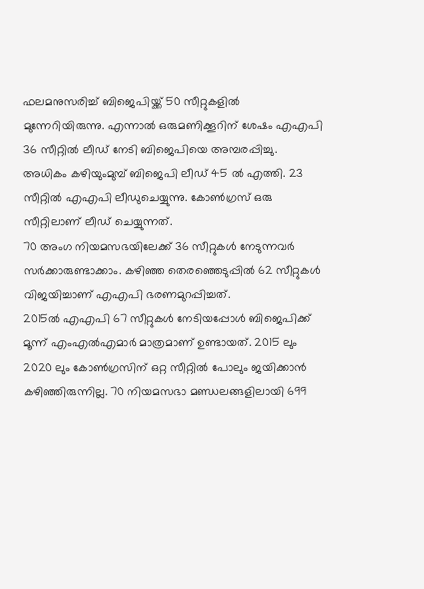ഫലമനുസരിച്ച് ബിജെപിയ്ക്ക് 50 സീറ്റുകളില്‍ മുന്നേറിയിരുന്നു. എന്നാല്‍ ഒരുമണിക്കൂറിന് ശേഷം എഎപി 36 സീറ്റില്‍ ലീഡ് നേടി ബിജെപിയെ അമ്പരപ്പിച്ചു. അധികം കഴിയുംമുമ്പ് ബിജെപി ലീഡ് 45 ല്‍ എത്തി. 23 സീറ്റില്‍ എഎപി ലീഡുചെയ്യുന്നു. കോണ്‍ഗ്രസ് ഒരു സീറ്റിലാണ് ലീഡ് ചെയ്യുന്നത്.
70 അംഗ നിയമസഭയിലേക്ക് 36 സീറ്റുകള്‍ നേടുന്നവര്‍ സര്‍ക്കാരുണ്ടാക്കാം. കഴിഞ്ഞ തെരഞ്ഞെടുപ്പില്‍ 62 സീറ്റുകള്‍ വിജയിച്ചാണ് എഎപി ഭരണമുറപ്പിച്ചത്.
2015ല്‍ എഎപി 67 സീറ്റുകള്‍ നേടിയപ്പോള്‍ ബിജെപിക്ക് മൂന്ന് എംഎല്‍എമാര്‍ മാത്രമാണ് ഉണ്ടായത്. 2015 ലും 2020 ലും കോണ്‍ഗ്രസിന് ഒറ്റ സീറ്റില്‍ പോലും ജയിക്കാന്‍ കഴിഞ്ഞിരുന്നില്ല. 70 നിയമസഭാ മണ്ഡലങ്ങളിലായി 699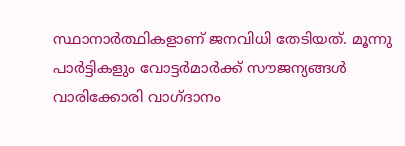സ്ഥാനാര്‍ത്ഥികളാണ് ജനവിധി തേടിയത്. മൂന്നു പാര്‍ട്ടികളും വോട്ടര്‍മാര്‍ക്ക് സൗജന്യങ്ങള്‍ വാരിക്കോരി വാഗ്ദാനം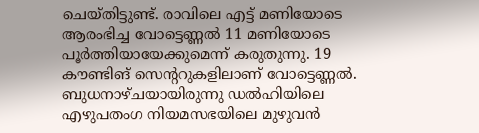ചെയ്തിട്ടുണ്ട്. രാവിലെ എട്ട് മണിയോടെ ആരംഭിച്ച വോട്ടെണ്ണല്‍ 11 മണിയോടെ പൂര്‍ത്തിയായേക്കുമെന്ന് കരുതുന്നു. 19 കൗണ്ടിങ് സെന്ററുകളിലാണ് വോട്ടെണ്ണല്‍. ബുധനാഴ്ചയായിരുന്നു ഡല്‍ഹിയിലെ എഴുപതംഗ നിയമസഭയിലെ മുഴുവന്‍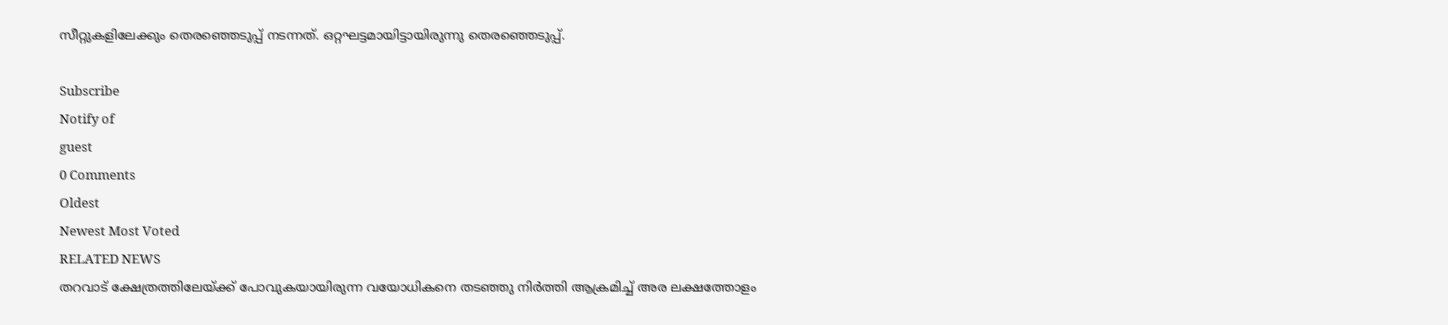സീറ്റുകളിലേക്കും തെരഞ്ഞെടുപ്പ് നടന്നത്. ഒറ്റഘട്ടമായിട്ടായിരുന്നു തെരഞ്ഞെടുപ്പ്.

Subscribe
Notify of
guest
0 Comments
Oldest
Newest Most Voted
RELATED NEWS
തറവാട് ക്ഷേത്രത്തിലേയ്ക്ക് പോവുകയായിരുന്ന വയോധികനെ തടഞ്ഞു നിർത്തി ആക്രമിച്ച് അര ലക്ഷത്തോളം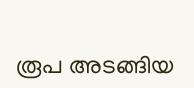രൂപ അടങ്ങിയ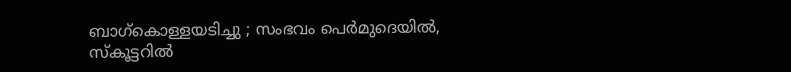ബാഗ്കൊള്ളയടിച്ചു ; സംഭവം പെർമുദെയിൽ, സ്കൂട്ടറിൽ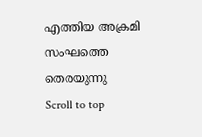എത്തിയ അക്രമി സംഘത്തെ തെരയുന്നു
Scroll to top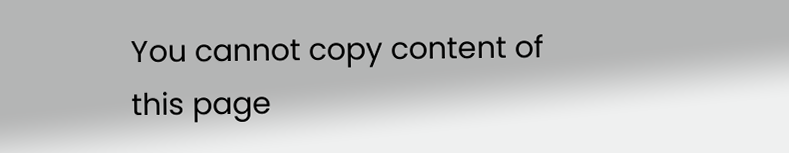You cannot copy content of this page